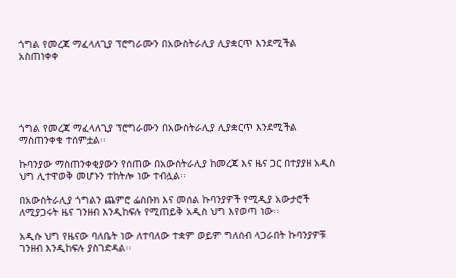ጎግል የመረጃ ማፈላለጊያ ፕሮግራሙን በአውስትራሊያ ሊያቋርጥ እንደሚችል አስጠነቀቀ





ጎግል የመረጃ ማፈላለጊያ ፕሮግራሙን በአውስትራሊያ ሊያቋርጥ እንደሚችል ማስጠንቀቁ ተሰምቷል፡፡

ኩባንያው ማስጠንቀቂያውን የሰጠው በአውስትራሊያ ከመረጃ እና ዜና ጋር በተያያዘ አዲስ ህግ ሊተዋወቅ መሆኑን ተከትሎ ነው ተብሏል፡፡

በአውስትራሊያ ጎግልን ጨምሮ ፌስቡክ እና መሰል ኩባንያዎች የሚዲያ አውታሮች ለሚያጋሩት ዜና ገንዘብ እንዲከፍሉ የሚጠይቅ አዲስ ህግ እየወጣ ነው፡፡

አዲሱ ህግ የዜናው ባለቤት ነው ለተባለው ተቋም ወይም ግለሰብ ላጋራበት ኩባንያዎቹ ገንዘብ እንዲከፍሉ ያስገድዳል፡፡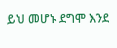ይህ መሆኑ ደግሞ እንደ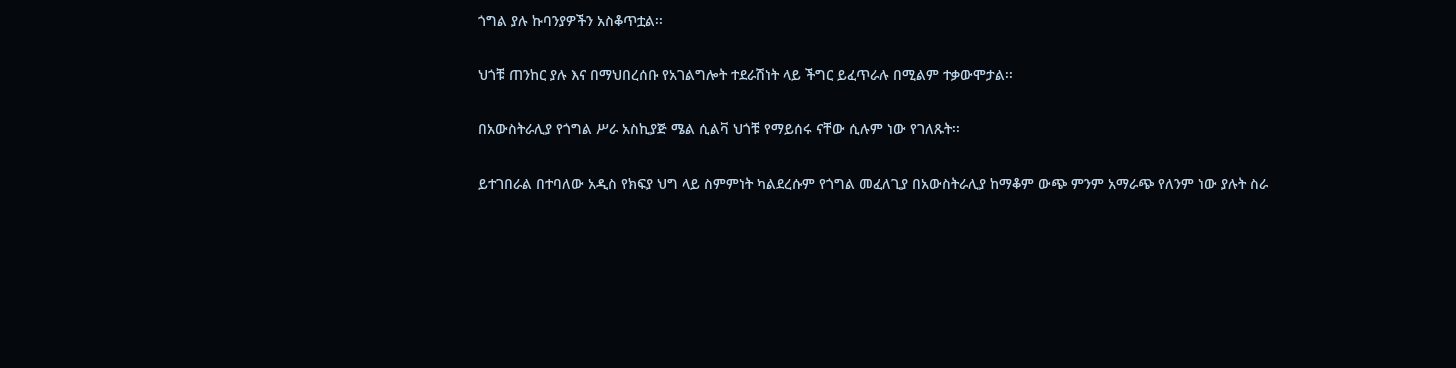ጎግል ያሉ ኩባንያዎችን አስቆጥቷል፡፡

ህጎቹ ጠንከር ያሉ እና በማህበረሰቡ የአገልግሎት ተደራሽነት ላይ ችግር ይፈጥራሉ በሚልም ተቃውሞታል፡፡

በአውስትራሊያ የጎግል ሥራ አስኪያጅ ሜል ሲልቫ ህጎቹ የማይሰሩ ናቸው ሲሉም ነው የገለጹት፡፡

ይተገበራል በተባለው አዲስ የክፍያ ህግ ላይ ስምምነት ካልደረሱም የጎግል መፈለጊያ በአውስትራሊያ ከማቆም ውጭ ምንም አማራጭ የለንም ነው ያሉት ስራ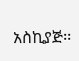አስኪያጅ፡፡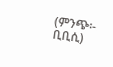(ምንጭ፡- ቢቢሲ)